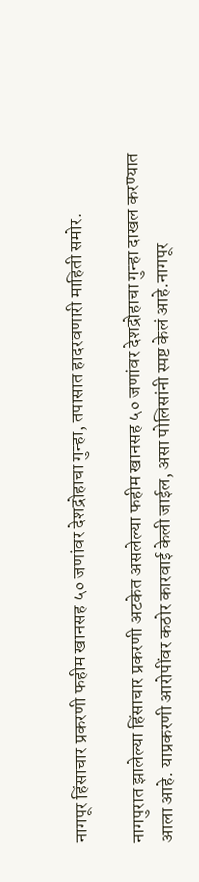नागपूर हिंसाचार प्रकरणी फहीम खानसह ५० जणांवर देशद्रोहाचा गुन्हा, तपासात हादरवणारी माहिती समोर.

नागपुरात झालेल्या हिंसाचार प्रकरणी अटकेत असलेल्या फहीम खानसह ५० जणांवर देशद्रोहाचा गुन्हा दाखल करण्यात आला आहे. याप्रकरणी आरोपींवर कठोर कारवाई केली जाईल, असा पोलिसांनी स्पष्ट केलं आहे.नागपूर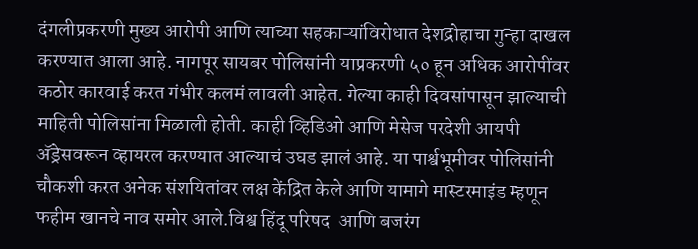दंगलीप्रकरणी मुख्य आरोपी आणि त्याच्या सहकाऱ्यांविरोधात देशद्रोहाचा गुन्हा दाखल करण्यात आला आहे. नागपूर सायबर पोलिसांनी याप्रकरणी ५० हून अधिक आरोपींवर कठोर कारवाई करत गंभीर कलमं लावली आहेत. गेल्या काही दिवसांपासून झाल्याची माहिती पोलिसांना मिळाली होती. काही व्हिडिओ आणि मेसेज परदेशी आयपी अ‍ॅड्रेसवरून व्हायरल करण्यात आल्याचं उघड झालं आहे. या पार्श्वभूमीवर पोलिसांनी चौकशी करत अनेक संशयितांवर लक्ष केंद्रित केले आणि यामागे मास्टरमाइंड म्हणून फहीम खानचे नाव समोर आले.विश्व हिंदू परिषद  आणि बजरंग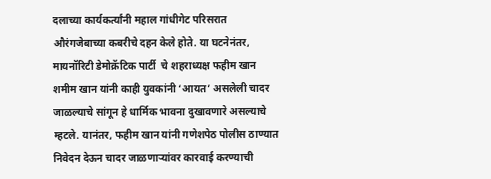दलाच्या कार्यकर्त्यांनी महाल गांधीगेट परिसरात औरंगजेबाच्या कबरीचे दहन केले होते. या घटनेनंतर, मायनॉरिटी डेमोक्रॅटिक पार्टी  चे शहराध्यक्ष फहीम खान शमीम खान यांनी काही युवकांनी ‘आयत’ असलेली चादर जाळल्याचे सांगून हे धार्मिक भावना दुखावणारे असल्याचे म्हटले. यानंतर, फहीम खान यांनी गणेशपेठ पोलीस ठाण्यात निवेदन देऊन चादर जाळणाऱ्यांवर कारवाई करण्याची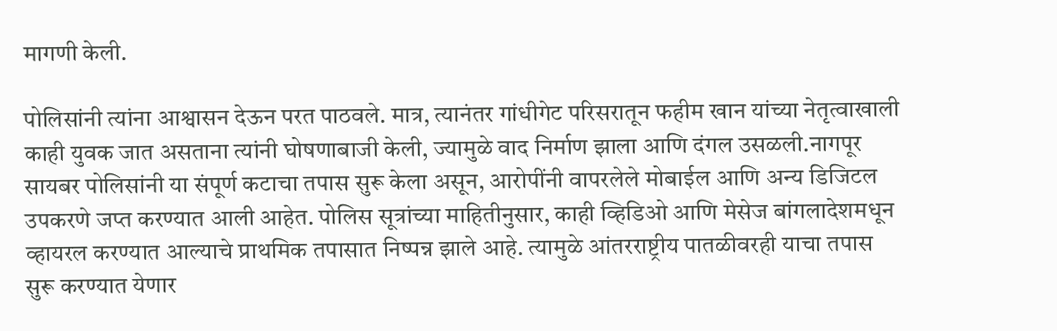मागणी केली.

पोलिसांनी त्यांना आश्वासन देऊन परत पाठवले. मात्र, त्यानंतर गांधीगेट परिसरातून फहीम खान यांच्या नेतृत्वाखाली काही युवक जात असताना त्यांनी घोषणाबाजी केली, ज्यामुळे वाद निर्माण झाला आणि दंगल उसळली.नागपूर सायबर पोलिसांनी या संपूर्ण कटाचा तपास सुरू केला असून, आरोपींनी वापरलेले मोबाईल आणि अन्य डिजिटल उपकरणे जप्त करण्यात आली आहेत. पोलिस सूत्रांच्या माहितीनुसार, काही व्हिडिओ आणि मेसेज बांगलादेशमधून व्हायरल करण्यात आल्याचे प्राथमिक तपासात निष्पन्न झाले आहे. त्यामुळे आंतरराष्ट्रीय पातळीवरही याचा तपास सुरू करण्यात येणार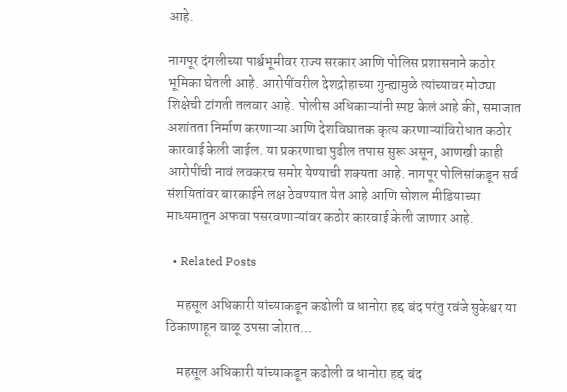आहे.

नागपूर दंगलीच्या पार्श्वभूमीवर राज्य सरकार आणि पोलिस प्रशासनाने कठोर भूमिका घेतली आहे. आरोपींवरील देशद्रोहाच्या गुन्ह्यामुळे त्यांच्यावर मोठ्या शिक्षेची टांगती तलवार आहे. पोलीस अधिकाऱ्यांनी स्पष्ट केलं आहे की, समाजात अशांतता निर्माण करणाऱ्या आणि देशविघातक कृत्य करणाऱ्यांविरोधात कठोर कारवाई केली जाईल. या प्रकरणाचा पुढील तपास सुरू असून, आणखी काही आरोपींची नावं लवकरच समोर येण्याची शक्यता आहे. नागपूर पोलिसांकडून सर्व संशयितांवर बारकाईने लक्ष ठेवण्यात येत आहे आणि सोशल मीडियाच्या माध्यमातून अफवा पसरवणाऱ्यांवर कठोर कारवाई केली जाणार आहे.

  • Related Posts

    महसूल अधिकारी यांच्याकडून कढोली व धानोरा हद्द बंद परंतु रवंजे सुकेश्वर या ठिकाणाहून वाळू उपसा जोरात…

    महसूल अधिकारी यांच्याकडून कढोली व धानोरा हद्द बंद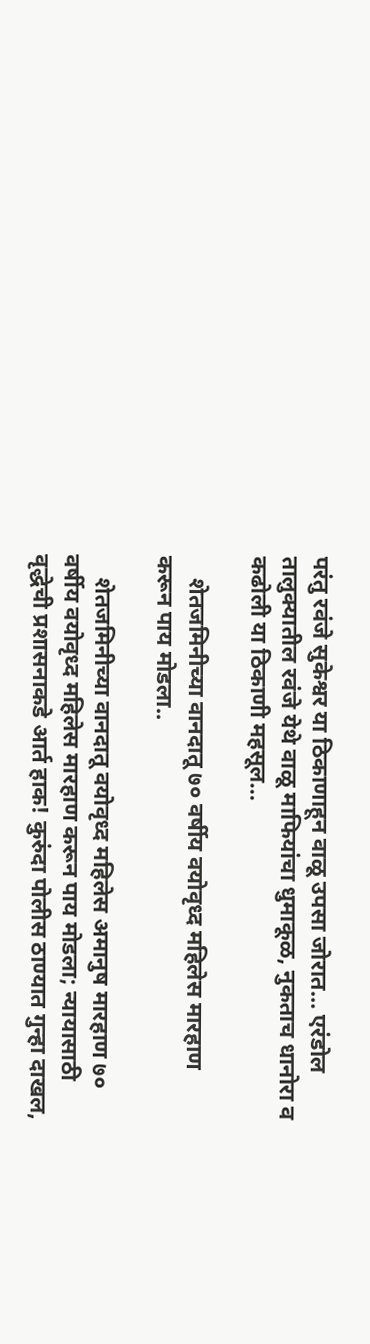परंतु रवंजे सुकेश्वर या ठिकाणाहून वाळू उपसा जोरात… एरंडोल तालुक्यातील रवंजे येथे वाळू माफियांचा धुमाकूळ, नुकताच धानोरा व कढोली या ठिकाणी महसूल…

    शेतजमिनीच्या वानदातू ७० वर्षीय वयोवृध्द महिलेस मारहाण करून पाय मोडला..

    शेतजमिनीच्या वानदातू वयोवृध्द महिलेस अमानुष मारहाण ७० वर्षीय वयोवृध्द महिलेस मारहाण करून पाय मोडला; न्यायासाठी वृद्धेची प्रशासनाकडे आर्त हाक! कुरुंदा पोलीस ठाण्यात गुन्हा दाखल,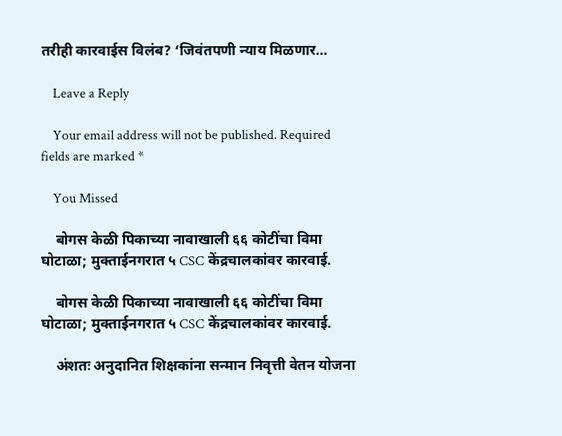तरीही कारवाईस विलंब? ‘जिवंतपणी न्याय मिळणार…

    Leave a Reply

    Your email address will not be published. Required fields are marked *

    You Missed

    बोगस केळी पिकाच्या नावाखाली ६६ कोटींचा विमा घोटाळा; मुक्ताईनगरात ५ CSC केंद्रचालकांवर कारवाई.

    बोगस केळी पिकाच्या नावाखाली ६६ कोटींचा विमा घोटाळा; मुक्ताईनगरात ५ CSC केंद्रचालकांवर कारवाई.

    अंशतः अनुदानित शिक्षकांना सन्मान निवृत्ती वेतन योजना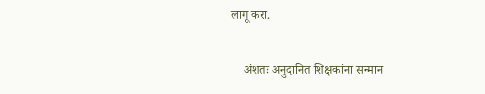लागू करा.

    अंशतः अनुदानित शिक्षकांना सन्मान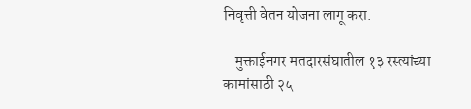निवृत्ती वेतन योजना लागू करा.

    मुक्ताईनगर मतदारसंघातील १३ रस्त्यांच्या कामांसाठी २५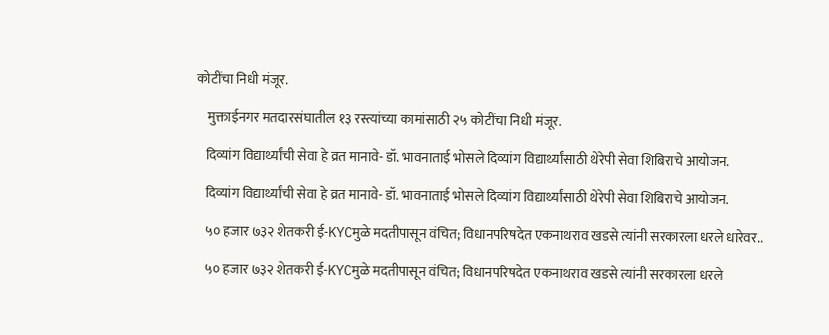कोटींचा निधी मंजूर.

    मुक्ताईनगर मतदारसंघातील १३ रस्त्यांच्या कामांसाठी २५ कोटींचा निधी मंजूर.

    दिव्यांग विद्यार्थ्यांची सेवा हे व्रत मानावे- डॉ. भावनाताई भोसले दिव्यांग विद्यार्थ्यांसाठी थेरेपी सेवा शिबिराचे आयोजन.

    दिव्यांग विद्यार्थ्यांची सेवा हे व्रत मानावे- डॉ. भावनाताई भोसले दिव्यांग विद्यार्थ्यांसाठी थेरेपी सेवा शिबिराचे आयोजन.

    ५० हजार ७३२ शेतकरी ई-KYCमुळे मदतीपासून वंचित; विधानपरिषदेत एकनाथराव खडसे त्यांनी सरकारला धरले धारेवर..

    ५० हजार ७३२ शेतकरी ई-KYCमुळे मदतीपासून वंचित; विधानपरिषदेत एकनाथराव खडसे त्यांनी सरकारला धरले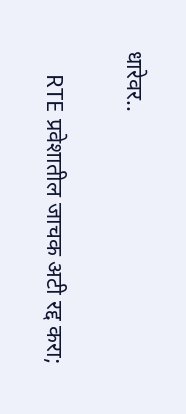धारेवर..

    RTE प्रवेशातील जाचक अटी रद्द करा;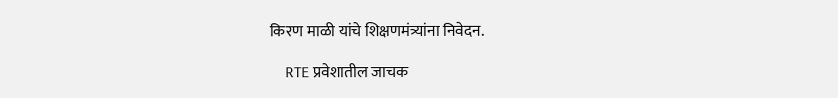किरण माळी यांचे शिक्षणमंत्र्यांना निवेदन.

    RTE प्रवेशातील जाचक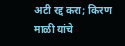अटी रद्द करा; किरण माळी यांचे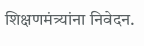शिक्षणमंत्र्यांना निवेदन.